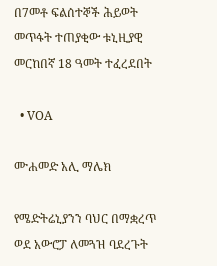በ7መቶ ፍልሰተኞች ሕይወት መጥፋት ተጠያቂው ቱኒዚያዊ መርከበኛ 18 ዓመት ተፈረደበት

  • VOA

ሙሐመድ አሊ ማሌክ

የሜድትሬኒያንን ባህር በማቋረጥ ወደ አውሮፓ ለመጓዝ ባደረጉት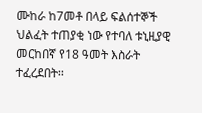ሙከራ ከ7መቶ በላይ ፍልሰተኞች ህልፈት ተጠያቂ ነው የተባለ ቱኒዚያዊ መርከበኛ የ18 ዓመት እስራት ተፈረደበት፡፡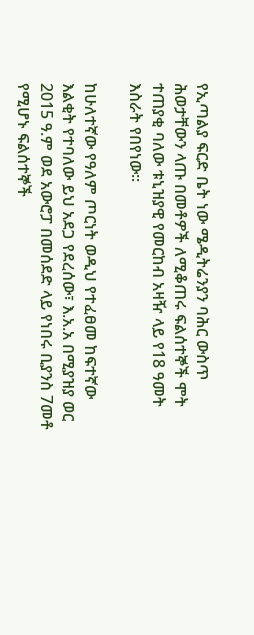የኢጣልያ ፍርድ ቤት ነው ሜዲትሬንያን ባሕር ውስጥ ሕወታቸውን ላጡ በመቶዎች ለሚቆጠሩ ፍልሰተኞች ሞት ተጠያቂ ባለው ቱኒዝያዊ የመርከብ አዛዥ ላይ የ18 ዓመት እስራት የበየነው።

ከሁለተኛው የዓለም ጦርነት ወዲህ የተፈፀመ ከፍተኛው እልቂት የተባለው ይህ አደጋ የደረሰው፣ እ.አ.አ በሚያዝያ ወር 2015 ዓ.ም ወደ አውሮፓ በመሰደድ ላይ የነበሩ ቢያንስ 7መቶ የሚሆኑ ፍልሰተኞች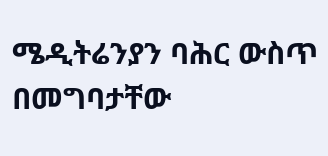ሜዲትሬንያን ባሕር ውስጥ በመግባታቸው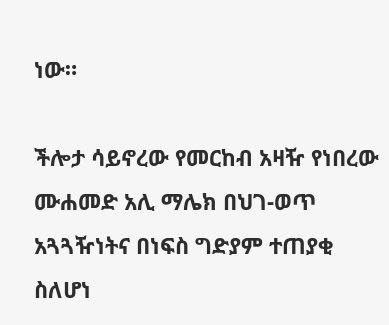ነው።

ችሎታ ሳይኖረው የመርከብ አዛዥ የነበረው ሙሐመድ አሊ ማሌክ በህገ-ወጥ አጓጓዥነትና በነፍስ ግድያም ተጠያቂ ስለሆነ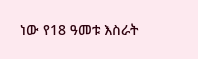ነው የ18 ዓመቱ እስራት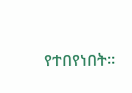የተበየነበት።